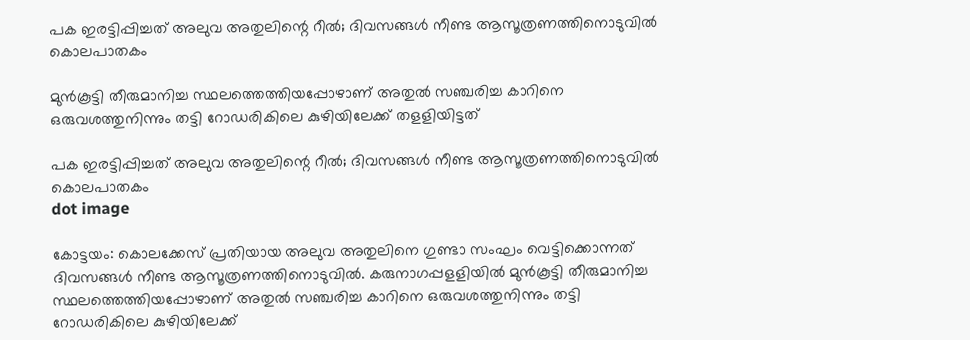പക ഇരട്ടിപ്പിച്ചത് അലുവ അതുലിന്റെ റീല്‍; ദിവസങ്ങള്‍ നീണ്ട ആസൂത്രണത്തിനൊടുവില്‍ കൊലപാതകം

മുന്‍കൂട്ടി തീരുമാനിച്ച സ്ഥലത്തെത്തിയപ്പോഴാണ് അതുല്‍ സഞ്ചരിച്ച കാറിനെ ഒരുവശത്തുനിന്നും തട്ടി റോഡരികിലെ കുഴിയിലേക്ക് തളളിയിട്ടത്

പക ഇരട്ടിപ്പിച്ചത് അലുവ അതുലിന്റെ റീല്‍; ദിവസങ്ങള്‍ നീണ്ട ആസൂത്രണത്തിനൊടുവില്‍ കൊലപാതകം
dot image

കോട്ടയം: കൊലക്കേസ് പ്രതിയായ അലുവ അതുലിനെ ഗുണ്ടാ സംഘം വെട്ടിക്കൊന്നത് ദിവസങ്ങള്‍ നീണ്ട ആസൂത്രണത്തിനൊടുവില്‍. കരുനാഗപ്പളളിയില്‍ മുന്‍കൂട്ടി തീരുമാനിച്ച സ്ഥലത്തെത്തിയപ്പോഴാണ് അതുല്‍ സഞ്ചരിച്ച കാറിനെ ഒരുവശത്തുനിന്നും തട്ടി റോഡരികിലെ കുഴിയിലേക്ക്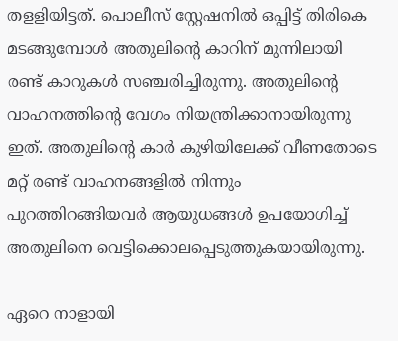തളളിയിട്ടത്. പൊലീസ് സ്റ്റേഷനില്‍ ഒപ്പിട്ട് തിരികെ മടങ്ങുമ്പോള്‍ അതുലിന്റെ കാറിന് മുന്നിലായി രണ്ട് കാറുകള്‍ സഞ്ചരിച്ചിരുന്നു. അതുലിന്റെ വാഹനത്തിന്റെ വേഗം നിയന്ത്രിക്കാനായിരുന്നു ഇത്. അതുലിന്റെ കാര്‍ കുഴിയിലേക്ക് വീണതോടെ മറ്റ് രണ്ട് വാഹനങ്ങളില്‍ നിന്നും പുറത്തിറങ്ങിയവര്‍ ആയുധങ്ങള്‍ ഉപയോഗിച്ച് അതുലിനെ വെട്ടിക്കൊലപ്പെടുത്തുകയായിരുന്നു.

ഏറെ നാളായി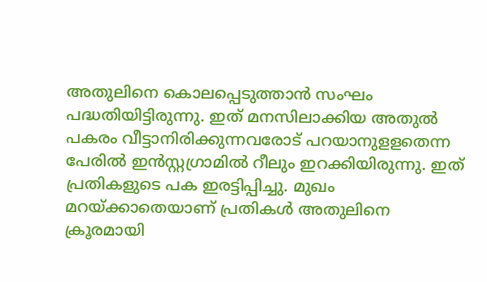അതുലിനെ കൊലപ്പെടുത്താന്‍ സംഘം പദ്ധതിയിട്ടിരുന്നു. ഇത് മനസിലാക്കിയ അതുല്‍ പകരം വീട്ടാനിരിക്കുന്നവരോട് പറയാനുളളതെന്ന പേരില്‍ ഇന്‍സ്റ്റഗ്രാമില്‍ റീലും ഇറക്കിയിരുന്നു. ഇത് പ്രതികളുടെ പക ഇരട്ടിപ്പിച്ചു. മുഖം മറയ്ക്കാതെയാണ് പ്രതികള്‍ അതുലിനെ ക്രൂരമായി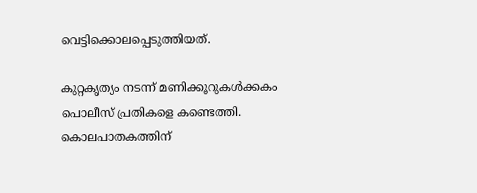വെട്ടിക്കൊലപ്പെടുത്തിയത്.

കുറ്റകൃത്യം നടന്ന് മണിക്കൂറുകള്‍ക്കകം പൊലീസ് പ്രതികളെ കണ്ടെത്തി. കൊലപാതകത്തിന്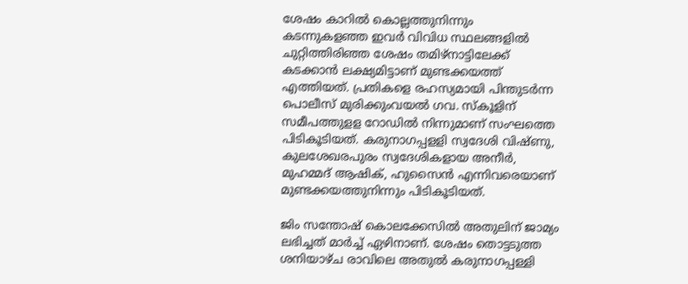ശേഷം കാറില്‍ കൊല്ലത്തുനിന്നും കടന്നുകളഞ്ഞ ഇവര്‍ വിവിധ സ്ഥലങ്ങളില്‍ ചുറ്റിത്തിരിഞ്ഞ ശേഷം തമിഴ്‌നാട്ടിലേക്ക് കടക്കാന്‍ ലക്ഷ്യമിട്ടാണ് മുണ്ടക്കയത്ത് എത്തിയത്. പ്രതികളെ രഹസ്യമായി പിന്തുടര്‍ന്ന പൊലീസ് മുരിക്കുംവയല്‍ ഗവ. സ്‌കൂളിന് സമീപത്തുളള റോഡില്‍ നിന്നുമാണ് സംഘത്തെ പിടികൂടിയത്. കരുനാഗപ്പളളി സ്വദേശി വിഷ്ണു, കുലശേഖരപുരം സ്വദേശികളായ അനീര്‍, മുഹമ്മദ് ആഷിക്, ഹുസൈന്‍ എന്നിവരെയാണ് മുണ്ടക്കയത്തുനിന്നും പിടികൂടിയത്.

ജിം സന്തോഷ് കൊലക്കേസിൽ അതുലിന് ജാമ്യം ലഭിച്ചത് മാർച്ച് ഏഴിനാണ്. ശേഷം തൊട്ടടുത്ത ശനിയാഴ്ച രാവിലെ അതുൽ കരുനാഗപ്പള്ളി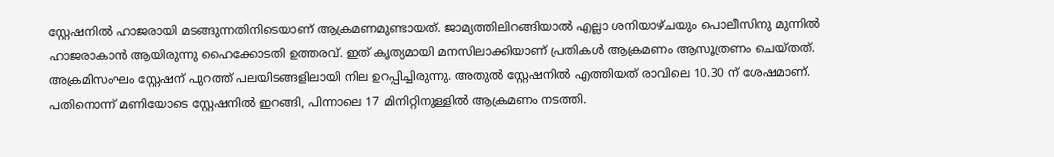സ്റ്റേഷനിൽ ഹാജരായി മടങ്ങുന്നതിനിടെയാണ് ആക്രമണമുണ്ടായത്. ജാമ്യത്തിലിറങ്ങിയാൽ എല്ലാ ശനിയാഴ്ചയും പൊലീസിനു മുന്നിൽ ഹാജരാകാൻ ആയിരുന്നു ഹൈക്കോടതി ഉത്തരവ്. ഇത് കൃത്യമായി മനസിലാക്കിയാണ് പ്രതികൾ ആക്രമണം ആസൂത്രണം ചെയ്തത്. അക്രമിസംഘം സ്റ്റേഷന് പുറത്ത് പലയിടങ്ങളിലായി നില ഉറപ്പിച്ചിരുന്നു. അതുൽ സ്റ്റേഷനിൽ എത്തിയത് രാവിലെ 10.30 ന് ശേഷമാണ്. പതിനൊന്ന് മണിയോടെ സ്റ്റേഷനിൽ ഇറങ്ങി, പിന്നാലെ 17 മിനിറ്റിനുള്ളിൽ ആക്രമണം നടത്തി.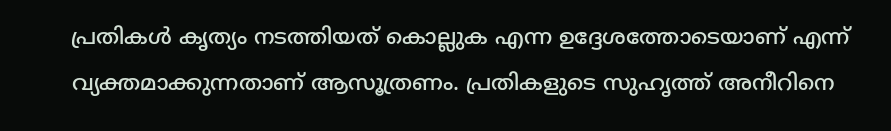പ്രതികൾ കൃത്യം നടത്തിയത് കൊല്ലുക എന്ന ഉദ്ദേശത്തോടെയാണ് എന്ന് വ്യക്തമാക്കുന്നതാണ് ആസൂത്രണം. പ്രതികളുടെ സുഹൃത്ത് അനീറിനെ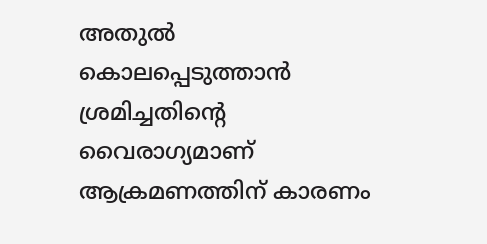അതുൽ കൊലപ്പെടുത്താൻ ശ്രമിച്ചതിന്റെ വൈരാഗ്യമാണ് ആക്രമണത്തിന് കാരണം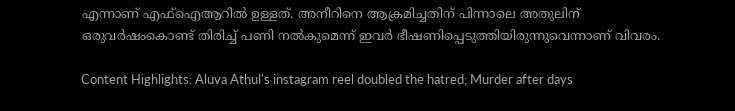എന്നാണ് എഫ്‌ഐആറിൽ ഉള്ളത്. അനീറിനെ ആക്രമിച്ചതിന് പിന്നാലെ അതുലിന് ഒരുവർഷംകൊണ്ട് തിരിച്ച് പണി നൽകുമെന്ന് ഇവർ ഭീഷണിപ്പെടുത്തിയിരുന്നുവെന്നാണ് വിവരം.

Content Highlights: Aluva Athul's instagram reel doubled the hatred; Murder after days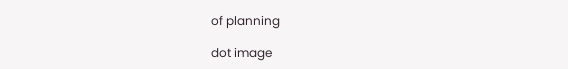of planning

dot image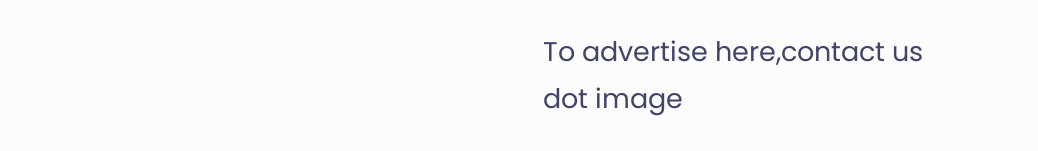To advertise here,contact us
dot image